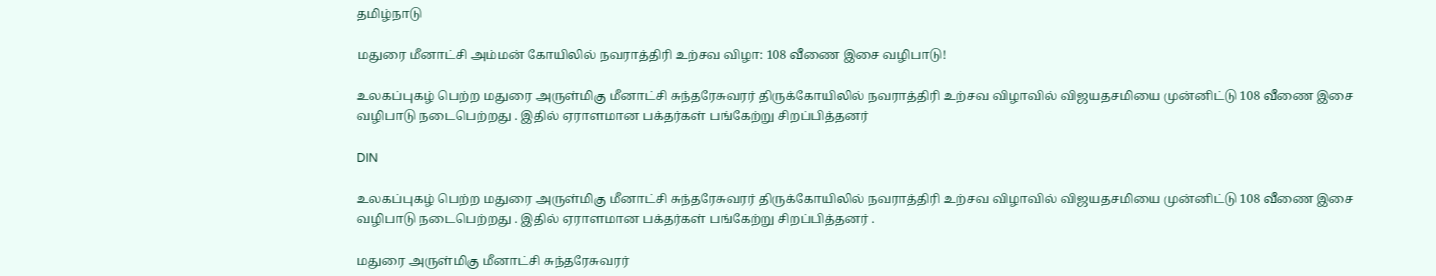தமிழ்நாடு

மதுரை மீனாட்சி அம்மன் கோயிலில் நவராத்திரி உற்சவ விழா: 108 வீணை இசை வழிபாடு!

உலகப்புகழ் பெற்ற மதுரை அருள்மிகு மீனாட்சி சுந்தரேசுவரர் திருக்கோயிலில் நவராத்திரி உற்சவ விழாவில் விஜயதசமியை முன்னிட்டு 108 வீணை இசை வழிபாடு நடைபெற்றது . இதில் ஏராளமான பக்தர்கள் பங்கேற்று சிறப்பித்தனர்

DIN

உலகப்புகழ் பெற்ற மதுரை அருள்மிகு மீனாட்சி சுந்தரேசுவரர் திருக்கோயிலில் நவராத்திரி உற்சவ விழாவில் விஜயதசமியை முன்னிட்டு 108 வீணை இசை வழிபாடு நடைபெற்றது . இதில் ஏராளமான பக்தர்கள் பங்கேற்று சிறப்பித்தனர் .

மதுரை அருள்மிகு மீனாட்சி சுந்தரேசுவரர்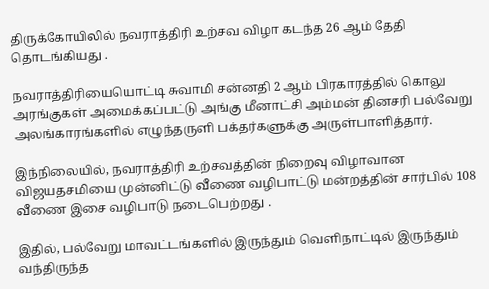திருக்கோயிலில் நவராத்திரி உற்சவ விழா கடந்த 26 ஆம் தேதி தொடங்கியது .

நவராத்திரியையொட்டி சுவாமி சன்னதி 2 ஆம் பிரகாரத்தில் கொலு அரங்குகள் அமைக்கப்பட்டு அங்கு மீனாட்சி அம்மன் தினசரி பல்வேறு அலங்காரங்களில் எழுந்தருளி பக்தர்களுக்கு அருள்பாளித்தார்.

இந்நிலையில், நவராத்திரி உற்சவத்தின் நிறைவு விழாவான விஜயதசமியை முன்னிட்டு வீணை வழிபாட்டு மன்றத்தின் சார்பில் 108 வீணை இசை வழிபாடு நடைபெற்றது .

இதில், பல்வேறு மாவட்டங்களில் இருந்தும் வெளிநாட்டில் இருந்தும் வந்திருந்த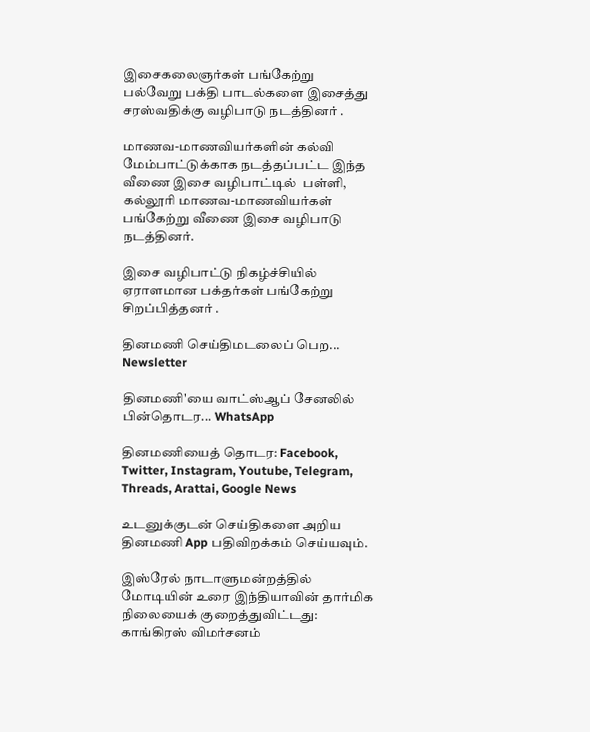இசைகலைஞர்கள் பங்கேற்று பல்வேறு பக்தி பாடல்களை இசைத்து சரஸ்வதிக்கு வழிபாடு நடத்தினர் .

மாணவ-மாணவியர்களின் கல்வி மேம்பாட்டுக்காக நடத்தப்பட்ட இந்த வீணை இசை வழிபாட்டில்  பள்ளி, கல்லூரி மாணவ-மாணவியர்கள் பங்கேற்று வீணை இசை வழிபாடு நடத்தினர்.

இசை வழிபாட்டு நிகழ்ச்சியில் ஏராளமான பக்தர்கள் பங்கேற்று சிறப்பித்தனர் .

தினமணி செய்திமடலைப் பெற... Newsletter

தினமணி'யை வாட்ஸ்ஆப் சேனலில் பின்தொடர... WhatsApp

தினமணியைத் தொடர: Facebook, Twitter, Instagram, Youtube, Telegram, Threads, Arattai, Google News

உடனுக்குடன் செய்திகளை அறிய தினமணி App பதிவிறக்கம் செய்யவும்.

இஸ்ரேல் நாடாளுமன்றத்தில் மோடியின் உரை இந்தியாவின் தார்மிக நிலையைக் குறைத்துவிட்டது: காங்கிரஸ் விமர்சனம்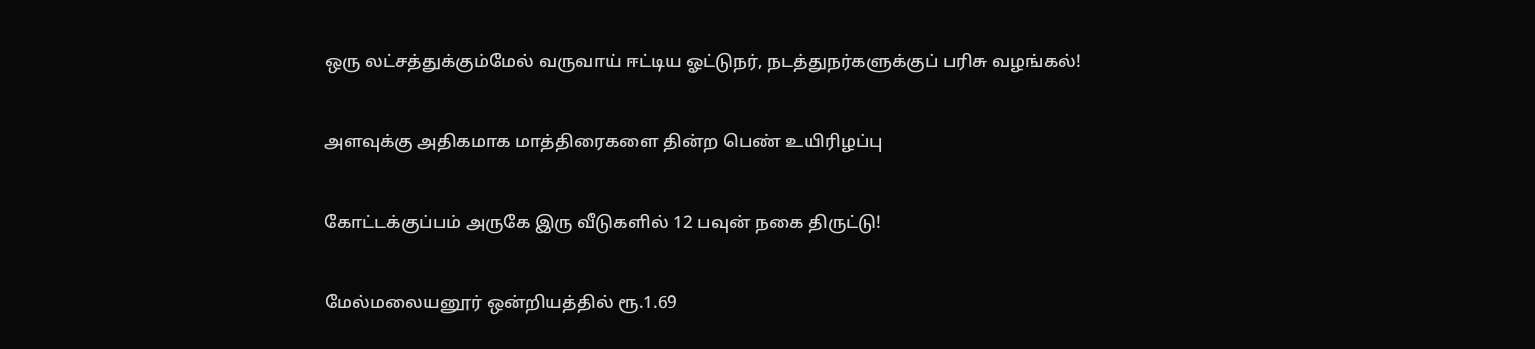ஒரு லட்சத்துக்கும்மேல் வருவாய் ஈட்டிய ஓட்டுநர், நடத்துநர்களுக்குப் பரிசு வழங்கல்!

அளவுக்கு அதிகமாக மாத்திரைகளை தின்ற பெண் உயிரிழப்பு

கோட்டக்குப்பம் அருகே இரு வீடுகளில் 12 பவுன் நகை திருட்டு!

மேல்மலையனூர் ஒன்றியத்தில் ரூ.1.69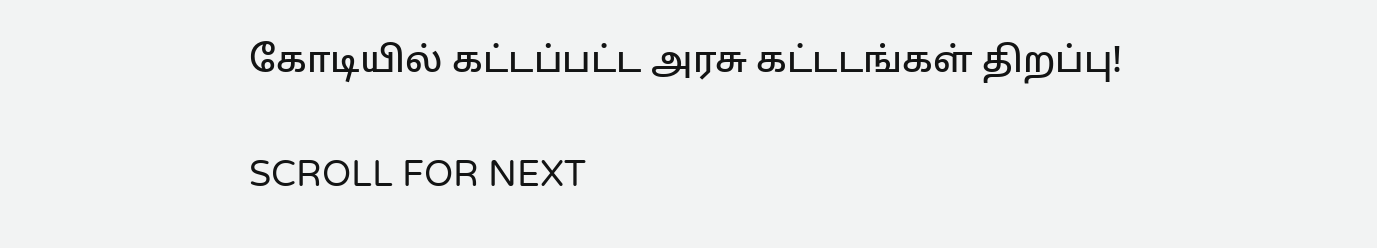கோடியில் கட்டப்பட்ட அரசு கட்டடங்கள் திறப்பு!

SCROLL FOR NEXT